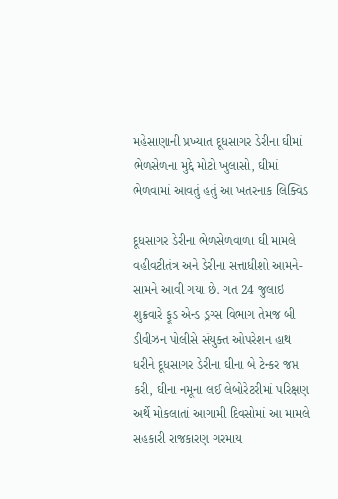મહેસાણાની પ્રખ્યાત દૂધસાગર ડેરીના ઘીમાં ભેળસેળના મુદ્દે મોટો ખુલાસો, ઘીમાં ભેળવામાં આવતું હતું આ ખતરનાક લિક્વિડ

દૂધસાગર ડેરીના ભેળસેળવાળા ઘી મામલે વહીવટીતંત્ર અને ડેરીના સત્તાધીશો આમને-સામને આવી ગયા છે. ગત 24 જુલાઇ શુક્રવારે ફૂડ એન્ડ ડ્રગ્સ વિભાગ તેમજ બી ડીવીઝન પોલીસે સંયુક્ત ઓપરેશન હાથ ધરીને દૂધસાગર ડેરીના ઘીના બે ટેન્કર જપ્ત કરી, ઘીના નમૂના લઈ લેબોરેટરીમાં પરિક્ષણ અર્થે મોકલાતાં આગામી દિવસોમાં આ મામલે સહકારી રાજકારણ ગરમાય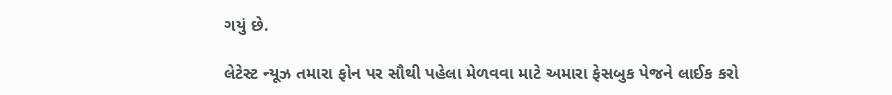ગયું છે.

લેટેસ્ટ ન્યૂઝ તમારા ફોન પર સૌથી પહેલા મેળવવા માટે અમારા ફેસબુક પેજને લાઈક કરો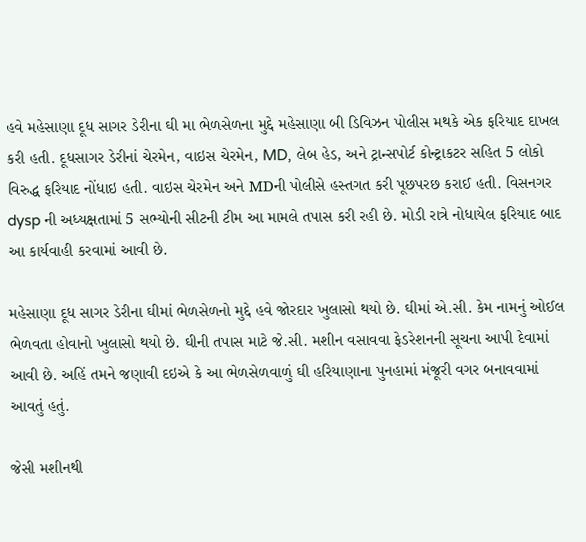હવે મહેસાણા દૂધ સાગર ડેરીના ઘી મા ભેળસેળના મુદ્દે મહેસાણા બી ડિવિઝન પોલીસ મથકે એક ફરિયાદ દાખલ કરી હતી. દૂધસાગર ડેરીનાં ચેરમેન, વાઇસ ચેરમેન, MD, લેબ હેડ, અને ટ્રાન્સપોર્ટ કોન્ટ્રાકટર સહિત 5 લોકો વિરુદ્ધ ફરિયાદ નોંધાઇ હતી. વાઇસ ચેરમેન અને MDની પોલીસે હસ્તગત કરી પૂછપરછ કરાઈ હતી. વિસનગર dysp ની અધ્યક્ષતામાં 5 સભ્યોની સીટની ટીમ આ મામલે તપાસ કરી રહી છે. મોડી રાત્રે નોધાયેલ ફરિયાદ બાદ આ કાર્યવાહી કરવામાં આવી છે.

મહેસાણા દૂધ સાગર ડેરીના ઘીમાં ભેળસેળનો મુદ્દે હવે જોરદાર ખુલાસો થયો છે. ઘીમાં એ.સી. કેમ નામનું ઓઈલ ભેળવતા હોવાનો ખુલાસો થયો છે. ઘીની તપાસ માટે જે.સી. મશીન વસાવવા ફેડરેશનની સૂચના આપી દેવામાં આવી છે. અહિં તમને જણાવી દઇએ કે આ ભેળસેળવાળું ઘી હરિયાણાના પુનહામાં મંજૂરી વગર બનાવવામાં આવતું હતું.

જેસી મશીનથી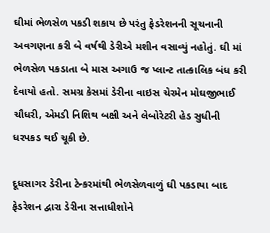ઘીમાં ભેળસેળ પકડી શકાય છે પરંતુ ફેડરેશનની સૂચનાની અવગણના કરી બે વર્ષથી ડેરીએ મશીન વસાવ્યું નહોતું. ઘી માં ભેળસેળ પકડાતા બે માસ અગાઉ જ પ્લાન્ટ તાત્કાલિક બંધ કરી દેવાયો હતો. સમગ્ર કેસમાં ડેરીના વાઇસ ચેરમેન મોઘજીભાઈ ચૌધરી, એમડી નિશિથ બક્ષી અને લેબોરેટરી હેડ સુધીની ધરપકડ થઈ ચૂકી છે.

દૂધસાગર ડેરીના ટેન્કરમાંથી ભેળસેળવાળું ઘી પકડાયા બાદ ફેડરેશન દ્વારા ડેરીના સત્તાધીશોને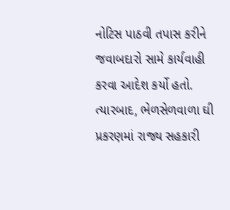નોટિસ પાઠવી તપાસ કરીને જવાબદારો સામે કાર્યવાહી કરવા આદેશ કર્યો હતો. ત્યારબાદ, ભેળસેળવાળા ઘી પ્રકરણમાં રાજ્ય સહકારી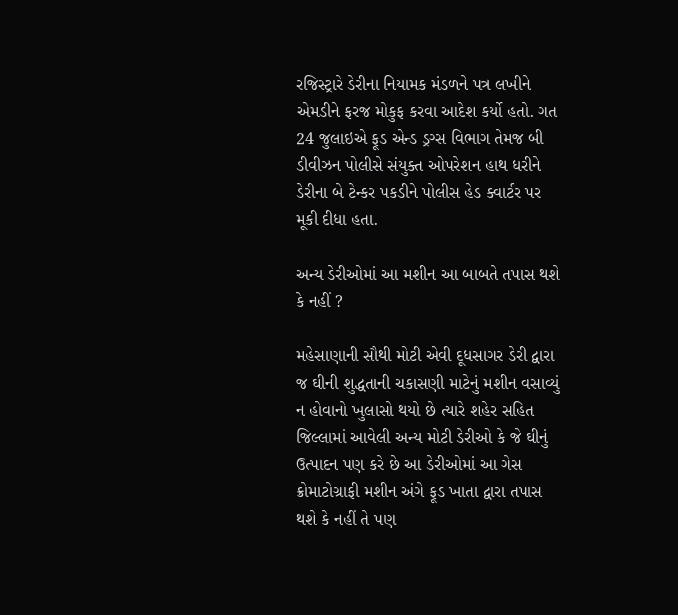રજિસ્ટ્રારે ડેરીના નિયામક મંડળને પત્ર લખીને એમડીને ફરજ મોકુફ કરવા આદેશ કર્યો હતો. ગત 24 જુલાઇએ ફૂડ એન્ડ ડ્રગ્સ વિભાગ તેમજ બી ડીવીઝન પોલીસે સંયુક્ત ઓપરેશન હાથ ધરીને ડેરીના બે ટેન્કર પકડીને પોલીસ હેડ ક્વાર્ટર પર મૂકી દીધા હતા.

અન્ય ડેરીઓમાં આ મશીન આ બાબતે તપાસ થશે કે નહીં ?

મહેસાણાની સૌથી મોટી એવી દૂધસાગર ડેરી દ્વારા જ ઘીની શુદ્ધતાની ચકાસણી માટેનું મશીન વસાવ્યું ન હોવાનો ખુલાસો થયો છે ત્યારે શહેર સહિત જિલ્લામાં આવેલી અન્ય મોટી ડેરીઓ કે જે ઘીનું ઉત્પાદન પણ કરે છે આ ડેરીઓમાં આ ગેસ ક્રોમાટોગ્રાફી મશીન અંગે ફૂડ ખાતા દ્વારા તપાસ થશે કે નહીં તે પણ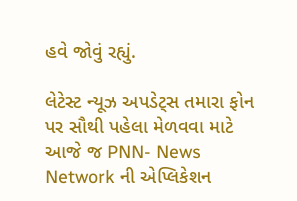હવે જોવું રહ્યું.

લેટેસ્ટ ન્યૂઝ અપડેટ્સ તમારા ફોન પર સૌથી પહેલા મેળવવા માટે આજે જ PNN- News Network ની એપ્લિકેશન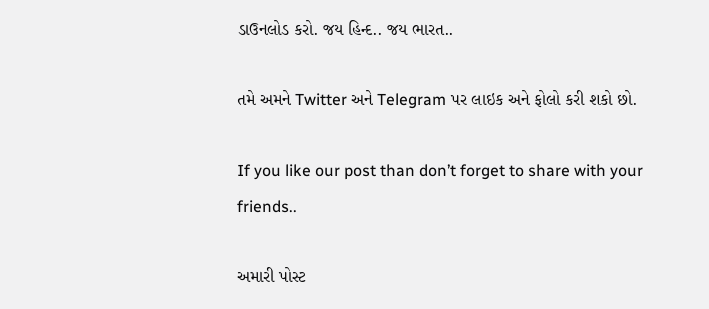ડાઉનલોડ કરો. જય હિન્દ.. જય ભારત..

તમે અમને Twitter અને Telegram પર લાઇક અને ફોલો કરી શકો છો.

If you like our post than don’t forget to share with your friends..

અમારી પોસ્ટ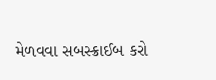મેળવવા સબસ્ક્રાઈબ કરો